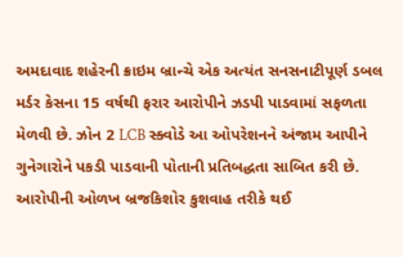અમદાવાદ શહેરની ક્રાઇમ બ્રાન્ચે એક અત્યંત સનસનાટીપૂર્ણ ડબલ મર્ડર કેસના 15 વર્ષથી ફરાર આરોપીને ઝડપી પાડવામાં સફળતા મેળવી છે. ઝોન 2 LCB સ્ક્વોડે આ ઓપરેશનને અંજામ આપીને ગુનેગારોને પકડી પાડવાની પોતાની પ્રતિબદ્ધતા સાબિત કરી છે. આરોપીની ઓળખ બ્રજકિશોર કુશવાહ તરીકે થઈ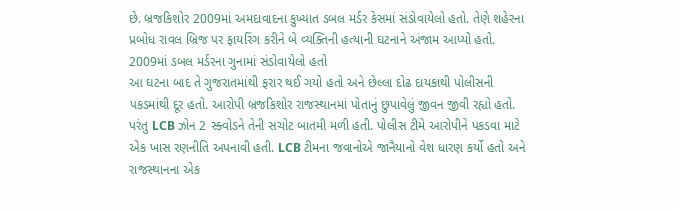છે. બ્રજકિશોર 2009માં અમદાવાદના કુખ્યાત ડબલ મર્ડર કેસમાં સંડોવાયેલો હતો. તેણે શહેરના પ્રબોધ રાવલ બ્રિજ પર ફાયરિંગ કરીને બે વ્યક્તિની હત્યાની ઘટનાને અંજામ આપ્યો હતો.
2009માં ડબલ મર્ડરના ગુનામાં સંડોવાયેલો હતો
આ ઘટના બાદ તે ગુજરાતમાંથી ફરાર થઈ ગયો હતો અને છેલ્લા દોઢ દાયકાથી પોલીસની પકડમાંથી દૂર હતો. આરોપી બ્રજકિશોર રાજસ્થાનમાં પોતાનું છુપાવેલું જીવન જીવી રહ્યો હતો. પરંતુ LCB ઝોન 2 સ્ક્વોડને તેની સચોટ બાતમી મળી હતી. પોલીસ ટીમે આરોપીને પકડવા માટે એક ખાસ રણનીતિ અપનાવી હતી. LCB ટીમના જવાનોએ જાનૈયાનો વેશ ધારણ કર્યો હતો અને રાજસ્થાનના એક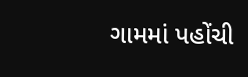ગામમાં પહોંચી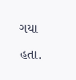ગયા હતા.